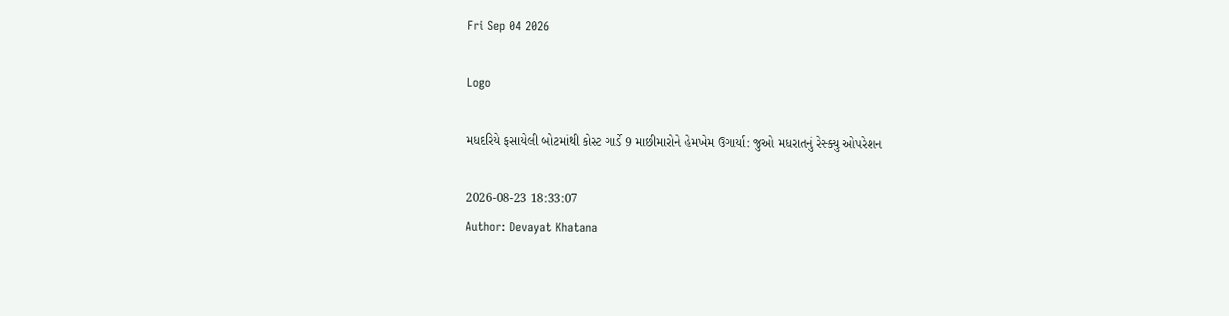Fri Sep 04 2026

Logo

મધદરિયે ફસાયેલી બોટમાંથી કોસ્ટ ગાર્ડે 9 માછીમારોને હેમખેમ ઉગાર્યા: જુઓ મધરાતનું રેસ્ક્યુ ઓપરેશન

2026-08-23 18:33:07
Author: Devayat Khatana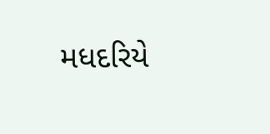મધદરિયે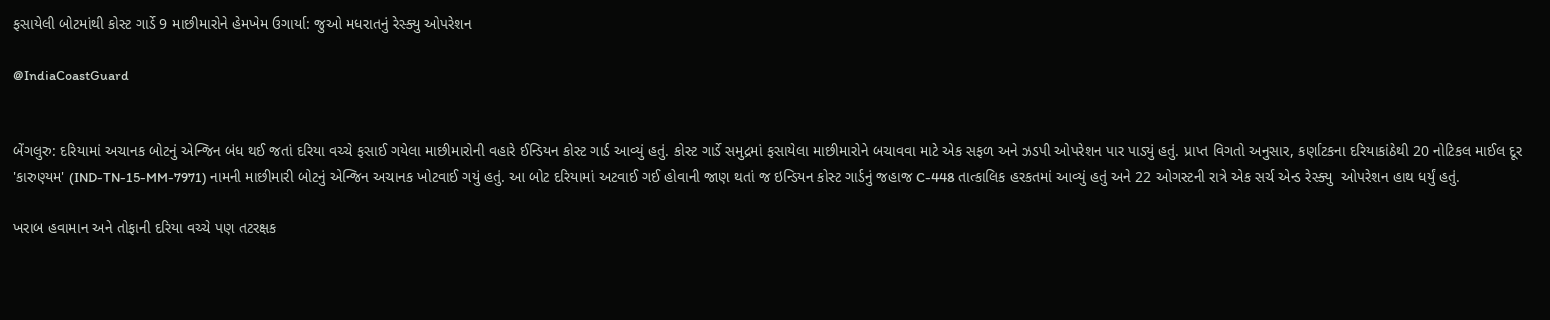ફસાયેલી બોટમાંથી કોસ્ટ ગાર્ડે 9 માછીમારોને હેમખેમ ઉગાર્યા: જુઓ મધરાતનું રેસ્ક્યુ ઓપરેશન

@IndiaCoastGuard


બેંગલુરુ: દરિયામાં અચાનક બોટનું એન્જિન બંધ થઈ જતાં દરિયા વચ્ચે ફસાઈ ગયેલા માછીમારોની વહારે ઈન્ડિયન કોસ્ટ ગાર્ડ આવ્યું હતું. કોસ્ટ ગાર્ડે સમુદ્રમાં ફસાયેલા માછીમારોને બચાવવા માટે એક સફળ અને ઝડપી ઓપરેશન પાર પાડ્યું હતું. પ્રાપ્ત વિગતો અનુસાર, કર્ણાટકના દરિયાકાંઠેથી 20 નોટિકલ માઈલ દૂર 'કારુણ્યમ' (IND-TN-15-MM-7971) નામની માછીમારી બોટનું એન્જિન અચાનક ખોટવાઈ ગયું હતું. આ બોટ દરિયામાં અટવાઈ ગઈ હોવાની જાણ થતાં જ ઇન્ડિયન કોસ્ટ ગાર્ડનું જહાજ C-448 તાત્કાલિક હરકતમાં આવ્યું હતું અને 22 ઓગસ્ટની રાત્રે એક સર્ચ એન્ડ રેસ્ક્યુ  ઓપરેશન હાથ ધર્યું હતું.

ખરાબ હવામાન અને તોફાની દરિયા વચ્ચે પણ તટરક્ષક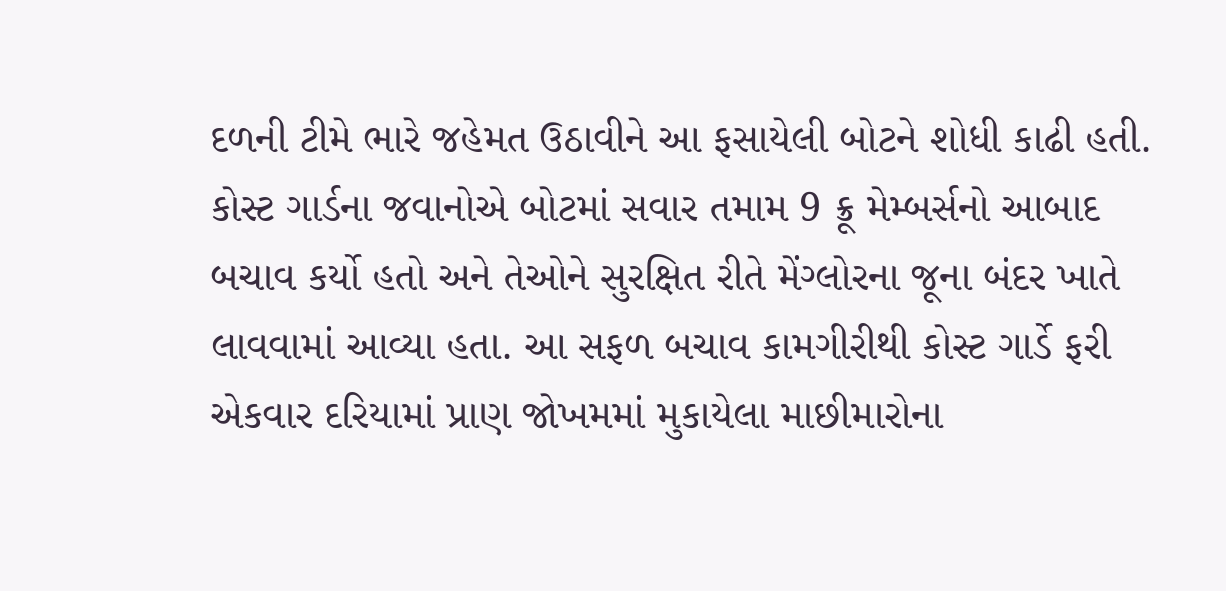દળની ટીમે ભારે જહેમત ઉઠાવીને આ ફસાયેલી બોટને શોધી કાઢી હતી. કોસ્ટ ગાર્ડના જવાનોએ બોટમાં સવાર તમામ 9 ક્રૂ મેમ્બર્સનો આબાદ બચાવ કર્યો હતો અને તેઓને સુરક્ષિત રીતે મેંગ્લોરના જૂના બંદર ખાતે લાવવામાં આવ્યા હતા. આ સફળ બચાવ કામગીરીથી કોસ્ટ ગાર્ડે ફરી એકવાર દરિયામાં પ્રાણ જોખમમાં મુકાયેલા માછીમારોના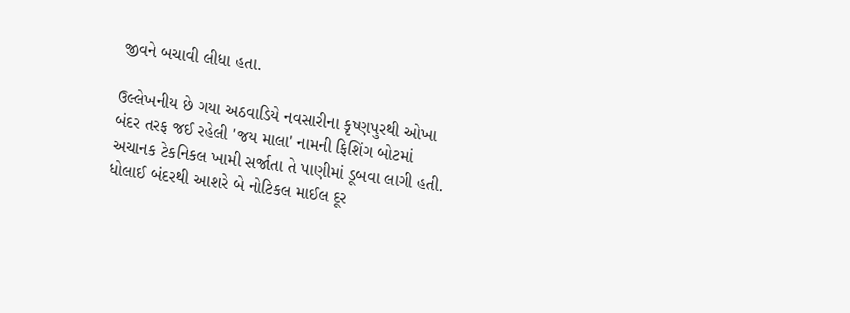જીવને બચાવી લીધા હતા.

ઉલ્લેખનીય છે ગયા અઠવાડિયે નવસારીના કૃષ્ણપુરથી ઓખા બંદર તરફ જઈ રહેલી 'જય માલા' નામની ફિશિંગ બોટમાં અચાનક ટેકનિકલ ખામી સર્જાતા તે પાણીમાં ડૂબવા લાગી હતી. ધોલાઈ બંદરથી આશરે બે નોટિકલ માઈલ દૂર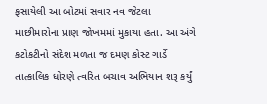ફસાયેલી આ બોટમાં સવાર નવ જેટલા માછીમારોના પ્રાણ જોખમમાં મુકાયા હતા. આ અંગે કટોકટીનો સંદેશ મળતા જ દમણ કોસ્ટ ગાર્ડે તાત્કાલિક ધોરણે ત્વરિત બચાવ અભિયાન શરૂ કર્યું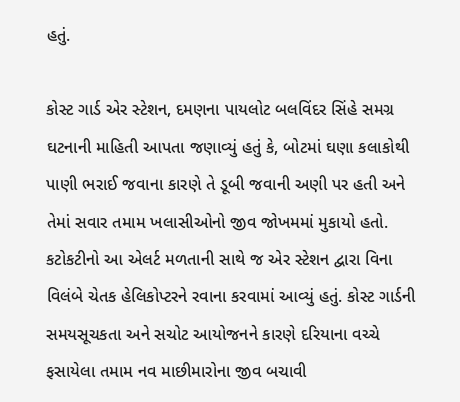હતું.

કોસ્ટ ગાર્ડ એર સ્ટેશન, દમણના પાયલોટ બલવિંદર સિંહે સમગ્ર ઘટનાની માહિતી આપતા જણાવ્યું હતું કે, બોટમાં ઘણા કલાકોથી પાણી ભરાઈ જવાના કારણે તે ડૂબી જવાની અણી પર હતી અને તેમાં સવાર તમામ ખલાસીઓનો જીવ જોખમમાં મુકાયો હતો. કટોકટીનો આ એલર્ટ મળતાની સાથે જ એર સ્ટેશન દ્વારા વિના વિલંબે ચેતક હેલિકોપ્ટરને રવાના કરવામાં આવ્યું હતું. કોસ્ટ ગાર્ડની સમયસૂચકતા અને સચોટ આયોજનને કારણે દરિયાના વચ્ચે ફસાયેલા તમામ નવ માછીમારોના જીવ બચાવી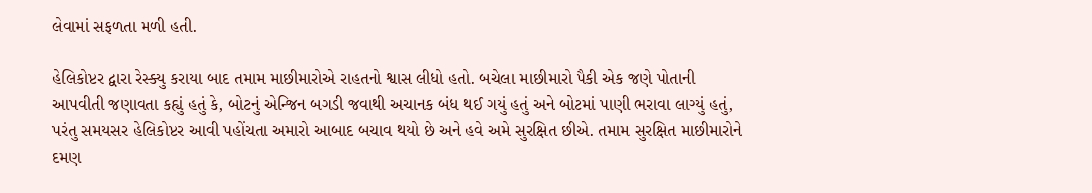લેવામાં સફળતા મળી હતી.

હેલિકોપ્ટર દ્વારા રેસ્ક્યુ કરાયા બાદ તમામ માછીમારોએ રાહતનો શ્વાસ લીધો હતો. બચેલા માછીમારો પૈકી એક જણે પોતાની આપવીતી જણાવતા કહ્યું હતું કે, બોટનું એન્જિન બગડી જવાથી અચાનક બંધ થઈ ગયું હતું અને બોટમાં પાણી ભરાવા લાગ્યું હતું, પરંતુ સમયસર હેલિકોપ્ટર આવી પહોંચતા અમારો આબાદ બચાવ થયો છે અને હવે અમે સુરક્ષિત છીએ. તમામ સુરક્ષિત માછીમારોને દમણ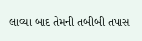લાવ્યા બાદ તેમની તબીબી તપાસ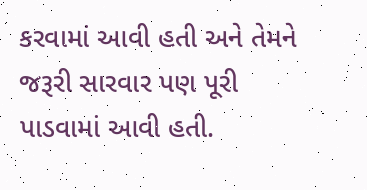કરવામાં આવી હતી અને તેમને જરૂરી સારવાર પણ પૂરી પાડવામાં આવી હતી.